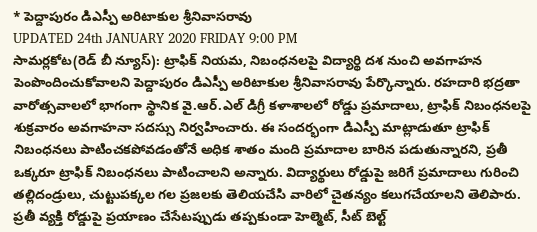* పెద్దాపురం డిఎస్పీ అరిటాకుల శ్రీనివాసరావు
UPDATED 24th JANUARY 2020 FRIDAY 9:00 PM
సామర్లకోట(రెడ్ బీ న్యూస్): ట్రాఫిక్ నియమ, నిబంధనలపై విద్యార్థి దశ నుంచి అవగాహన పెంపొందించుకోవాలని పెద్దాపురం డిఎస్పీ అరిటాకుల శ్రీనివాసరావు పేర్కొన్నారు. రహదారి భద్రతా వారోత్సవాలలో భాగంగా స్థానిక వై.ఆర్.ఎల్ డిగ్రీ కళాశాలలో రోడ్డు ప్రమాదాలు, ట్రాఫిక్ నిబంధనలపై శుక్రవారం అవగాహనా సదస్సు నిర్వహించారు. ఈ సందర్భంగా డిఎస్పీ మాట్లాడుతూ ట్రాఫిక్ నిబంధనలు పాటించకపోవడంతోనే అధిక శాతం మంది ప్రమాదాల బారిన పడుతున్నారని, ప్రతీ ఒక్కరూ ట్రాఫిక్ నిబంధనలు పాటించాలని అన్నారు. విద్యార్థులు రోడ్డుపై జరిగే ప్రమాదాలు గురించి తల్లిదండ్రులు, చుట్టుపక్కల గల ప్రజలకు తెలియచేసి వారిలో చైతన్యం కలుగచేయాలని తెలిపారు. ప్రతీ వ్యక్తి రోడ్డుపై ప్రయాణం చేసేటప్పుడు తప్పకుండా హెల్మెట్, సీట్ బెల్ట్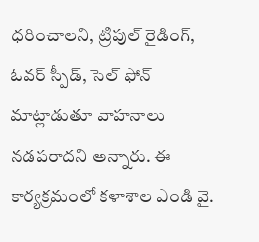ధరించాలని, ట్రిపుల్ రైడింగ్, ఓవర్ స్పీడ్, సెల్ ఫోన్ మాట్లాడుతూ వాహనాలు నడపరాదని అన్నారు. ఈ కార్యక్రమంలో కళాశాల ఎండి వై.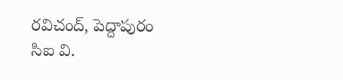రవిచంద్, పెద్దాపురం సిఐ వి.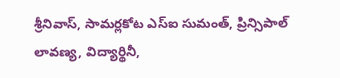శ్రీనివాస్, సామర్లకోట ఎస్ఐ సుమంత్, ప్రిన్సిపాల్ లావణ్య, విద్యార్థినీ,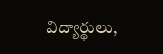విద్యార్థులు,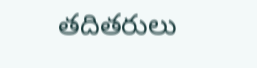తదితరులు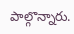పాల్గొన్నారు.